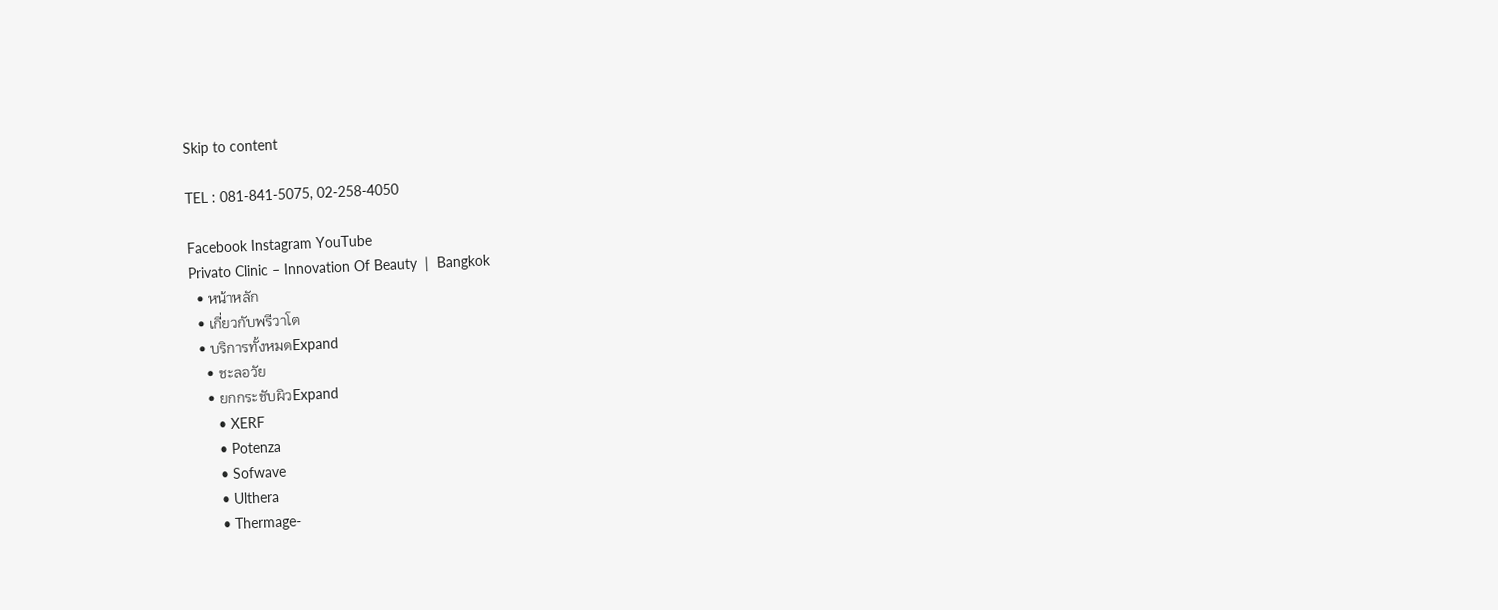Skip to content

TEL : 081-841-5075, 02-258-4050

Facebook Instagram YouTube
Privato Clinic – Innovation Of Beauty  |  Bangkok
  • หน้าหลัก
  • เกี่ยวกับพรีวาโต
  • บริการทั้งหมดExpand
    • ชะลอวัย
    • ยกกระชับผิวExpand
      • XERF
      • Potenza
      • Sofwave
      • Ulthera
      • Thermage-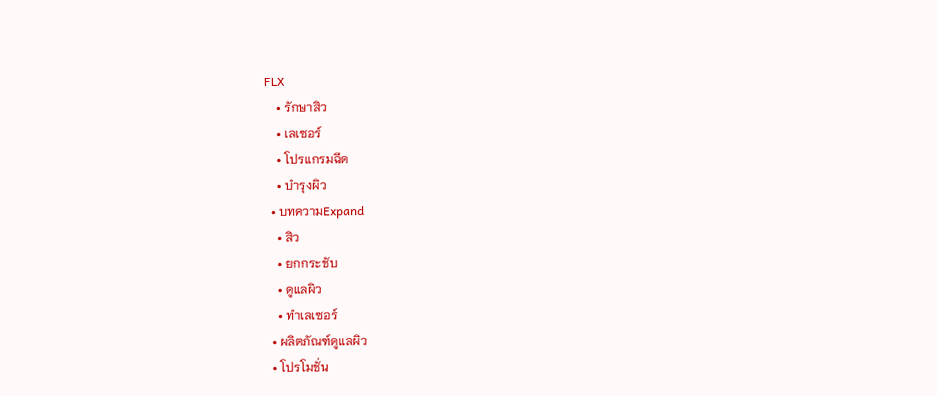FLX
    • รักษาสิว
    • เลเซอร์
    • โปรแกรมฉีด
    • บำรุงผิว
  • บทความExpand
    • สิว
    • ยกกระชับ
    • ดูแลผิว
    • ทำเลเซอร์
  • ผลิตภัณฑ์ดูแลผิว
  • โปรโมชั่น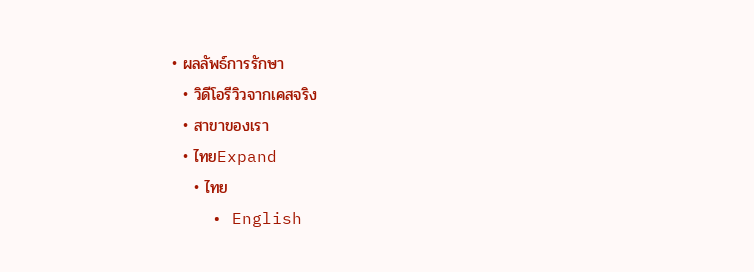• ผลลัพธ์การรักษา
  • วิดีโอรีวิวจากเคสจริง
  • สาขาของเรา
  • ไทยExpand
    • ไทย
    • English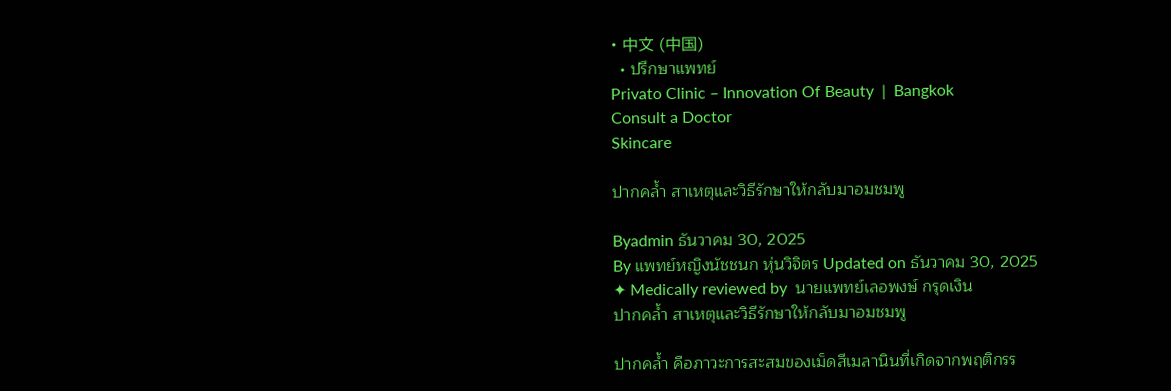• 中文 (中国)
  • ปรึกษาแพทย์
Privato Clinic – Innovation Of Beauty  |  Bangkok
Consult a Doctor
Skincare

ปากคล้ำ สาเหตุและวิธีรักษาให้กลับมาอมชมพู

Byadmin ธันวาคม 30, 2025
By แพทย์หญิงนัชชนก หุ่นวิจิตร Updated on ธันวาคม 30, 2025
✦ Medically reviewed by  นายแพทย์เลอพงษ์ กรุดเงิน
ปากคล้ำ สาเหตุและวิธีรักษาให้กลับมาอมชมพู

ปากคล้ำ คือภาวะการสะสมของเม็ดสีเมลานินที่เกิดจากพฤติกรร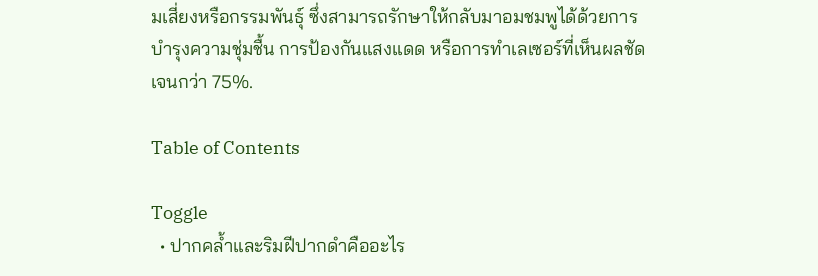มเสี่ยงหรือกรรมพันธุ์ ซึ่งสามารถรักษาให้กลับมาอมชมพูได้ด้วยการบำรุงความชุ่มชื้น การป้องกันแสงแดด หรือการทำเลเซอร์ที่เห็นผลชัดเจนกว่า 75%.

Table of Contents

Toggle
  • ปากคล้ำและริมฝีปากดำคืออะไร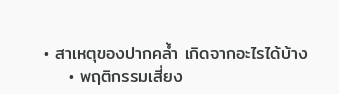• สาเหตุของปากคล้ำ เกิดจากอะไรได้บ้าง
    • พฤติกรรมเสี่ยง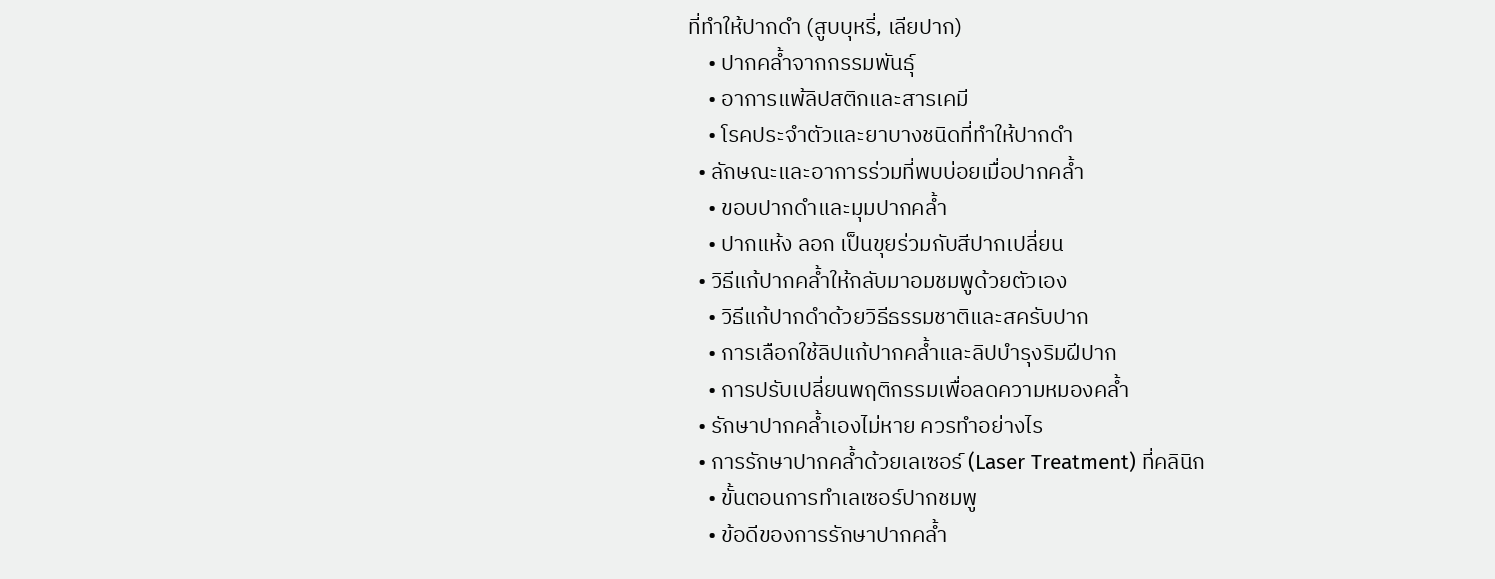ที่ทำให้ปากดำ (สูบบุหรี่, เลียปาก)
    • ปากคล้ำจากกรรมพันธุ์
    • อาการแพ้ลิปสติกและสารเคมี
    • โรคประจำตัวและยาบางชนิดที่ทำให้ปากดำ
  • ลักษณะและอาการร่วมที่พบบ่อยเมื่อปากคล้ำ
    • ขอบปากดำและมุมปากคล้ำ
    • ปากแห้ง ลอก เป็นขุยร่วมกับสีปากเปลี่ยน
  • วิธีแก้ปากคล้ำให้กลับมาอมชมพูด้วยตัวเอง
    • วิธีแก้ปากดำด้วยวิธีธรรมชาติและสครับปาก
    • การเลือกใช้ลิปแก้ปากคล้ำและลิปบำรุงริมฝีปาก
    • การปรับเปลี่ยนพฤติกรรมเพื่อลดความหมองคล้ำ
  • รักษาปากคล้ำเองไม่หาย ควรทำอย่างไร
  • การรักษาปากคล้ำด้วยเลเซอร์ (Laser Treatment) ที่คลินิก
    • ขั้นตอนการทำเลเซอร์ปากชมพู
    • ข้อดีของการรักษาปากคล้ำ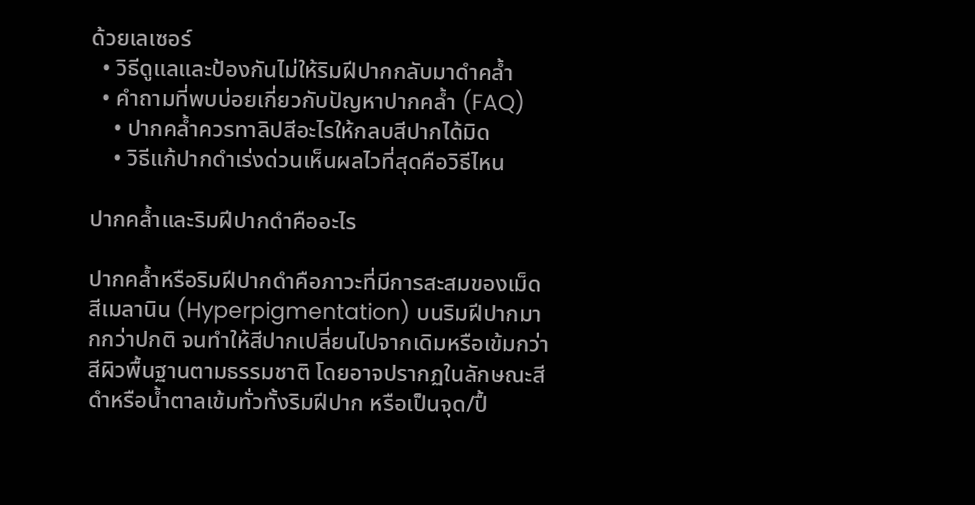ด้วยเลเซอร์
  • วิธีดูแลและป้องกันไม่ให้ริมฝีปากกลับมาดำคล้ำ
  • คำถามที่พบบ่อยเกี่ยวกับปัญหาปากคล้ำ (FAQ)
    • ปากคล้ำควรทาลิปสีอะไรให้กลบสีปากได้มิด
    • วิธีแก้ปากดำเร่งด่วนเห็นผลไวที่สุดคือวิธีไหน

ปากคล้ำและริมฝีปากดำคืออะไร

ปากคล้ำหรือริมฝีปากดำคือภาวะที่มีการสะสมของเม็ดสีเมลานิน (Hyperpigmentation) บนริมฝีปากมากกว่าปกติ จนทำให้สีปากเปลี่ยนไปจากเดิมหรือเข้มกว่าสีผิวพื้นฐานตามธรรมชาติ โดยอาจปรากฏในลักษณะสีดำหรือน้ำตาลเข้มทั่วทั้งริมฝีปาก หรือเป็นจุด/ปื้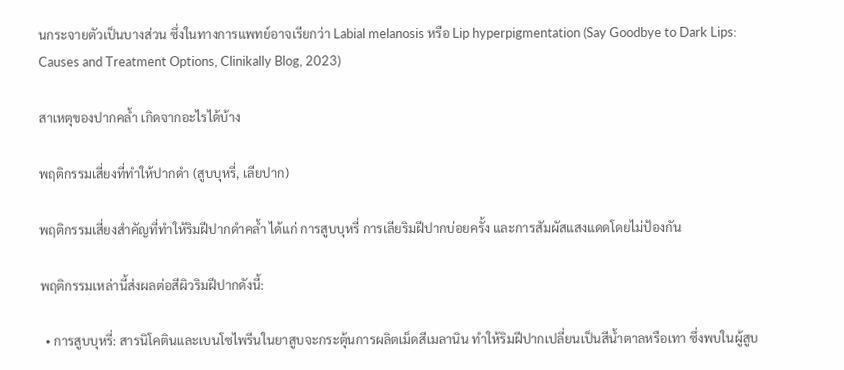นกระจายตัวเป็นบางส่วน ซึ่งในทางการแพทย์อาจเรียกว่า Labial melanosis หรือ Lip hyperpigmentation (Say Goodbye to Dark Lips: Causes and Treatment Options, Clinikally Blog, 2023)

สาเหตุของปากคล้ำ เกิดจากอะไรได้บ้าง

พฤติกรรมเสี่ยงที่ทำให้ปากดำ (สูบบุหรี่, เลียปาก)

พฤติกรรมเสี่ยงสำคัญที่ทำให้ริมฝีปากดำคล้ำ ได้แก่ การสูบบุหรี่ การเลียริมฝีปากบ่อยครั้ง และการสัมผัสแสงแดดโดยไม่ป้องกัน

พฤติกรรมเหล่านี้ส่งผลต่อสีผิวริมฝีปากดังนี้:

  • การสูบบุหรี่: สารนิโคตินและเบนโซไพรีนในยาสูบจะกระตุ้นการผลิตเม็ดสีเมลานิน ทำให้ริมฝีปากเปลี่ยนเป็นสีน้ำตาลหรือเทา ซึ่งพบในผู้สูบ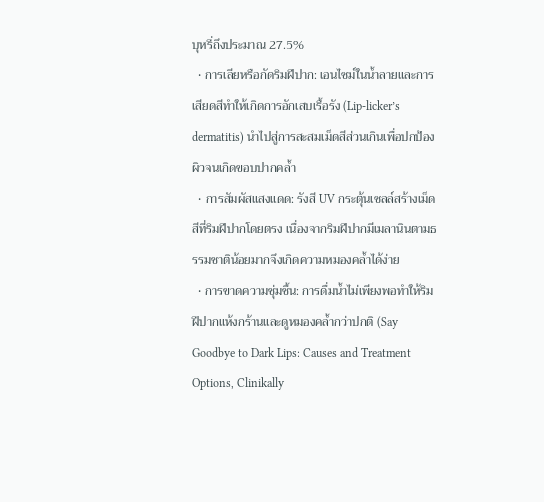บุหรี่ถึงประมาณ 27.5%
  • การเลียหรือกัดริมฝีปาก: เอนไซม์ในน้ำลายและการเสียดสีทำให้เกิดการอักเสบเรื้อรัง (Lip-licker’s dermatitis) นำไปสู่การสะสมเม็ดสีส่วนเกินเพื่อปกป้องผิวจนเกิดขอบปากคล้ำ
  • การสัมผัสแสงแดด: รังสี UV กระตุ้นเซลล์สร้างเม็ดสีที่ริมฝีปากโดยตรง เนื่องจากริมฝีปากมีเมลานินตามธรรมชาติน้อยมากจึงเกิดความหมองคล้ำได้ง่าย
  • การขาดความชุ่มชื้น: การดื่มน้ำไม่เพียงพอทำให้ริมฝีปากแห้งกร้านและดูหมองคล้ำกว่าปกติ (Say Goodbye to Dark Lips: Causes and Treatment Options, Clinikally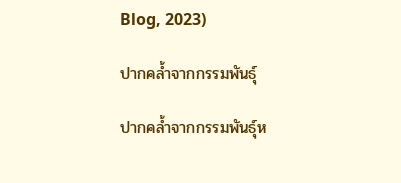Blog, 2023)

ปากคล้ำจากกรรมพันธุ์

ปากคล้ำจากกรรมพันธุ์ห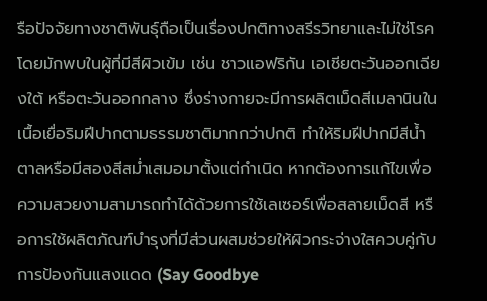รือปัจจัยทางชาติพันธุ์ถือเป็นเรื่องปกติทางสรีรวิทยาและไม่ใช่โรค โดยมักพบในผู้ที่มีสีผิวเข้ม เช่น ชาวแอฟริกัน เอเชียตะวันออกเฉียงใต้ หรือตะวันออกกลาง ซึ่งร่างกายจะมีการผลิตเม็ดสีเมลานินในเนื้อเยื่อริมฝีปากตามธรรมชาติมากกว่าปกติ ทำให้ริมฝีปากมีสีน้ำตาลหรือมีสองสีสม่ำเสมอมาตั้งแต่กำเนิด หากต้องการแก้ไขเพื่อความสวยงามสามารถทำได้ด้วยการใช้เลเซอร์เพื่อสลายเม็ดสี หรือการใช้ผลิตภัณฑ์บำรุงที่มีส่วนผสมช่วยให้ผิวกระจ่างใสควบคู่กับการป้องกันแสงแดด (Say Goodbye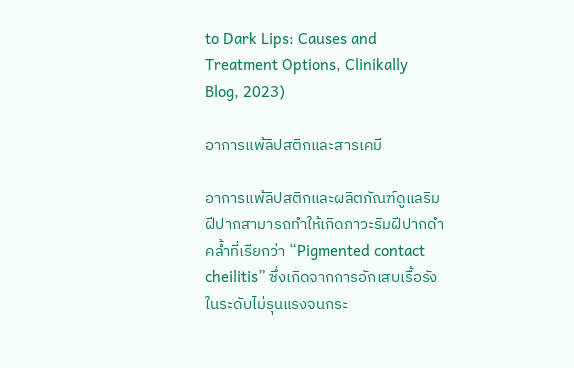to Dark Lips: Causes and Treatment Options, Clinikally Blog, 2023)

อาการแพ้ลิปสติกและสารเคมี

อาการแพ้ลิปสติกและผลิตภัณฑ์ดูแลริมฝีปากสามารถทำให้เกิดภาวะริมฝีปากดำคล้ำที่เรียกว่า “Pigmented contact cheilitis” ซึ่งเกิดจากการอักเสบเรื้อรังในระดับไม่รุนแรงจนกระ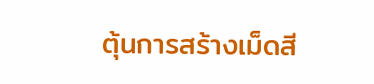ตุ้นการสร้างเม็ดสี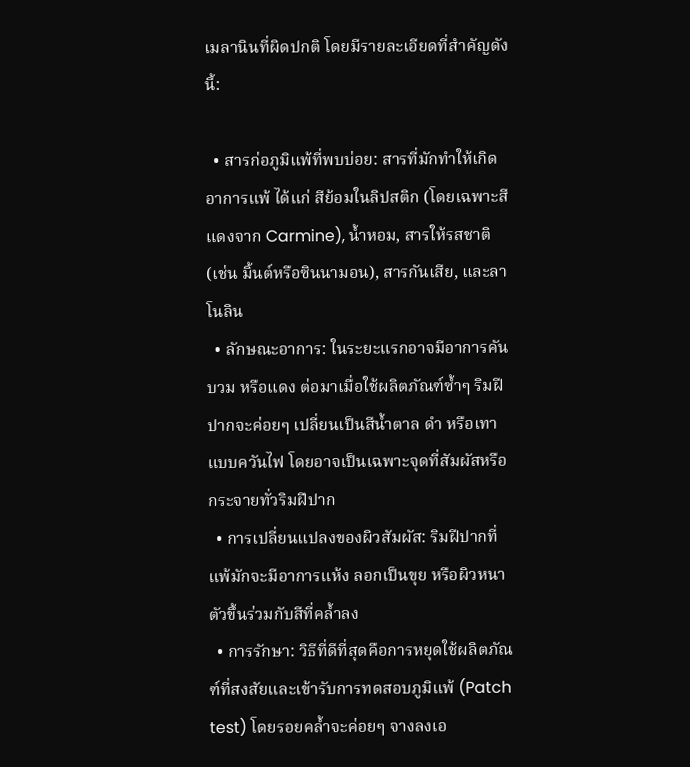เมลานินที่ผิดปกติ โดยมีรายละเอียดที่สำคัญดังนี้:

  • สารก่อภูมิแพ้ที่พบบ่อย: สารที่มักทำให้เกิดอาการแพ้ ได้แก่ สีย้อมในลิปสติก (โดยเฉพาะสีแดงจาก Carmine), น้ำหอม, สารให้รสชาติ (เช่น มิ้นต์หรือซินนามอน), สารกันเสีย, และลาโนลิน
  • ลักษณะอาการ: ในระยะแรกอาจมีอาการคัน บวม หรือแดง ต่อมาเมื่อใช้ผลิตภัณฑ์ซ้ำๆ ริมฝีปากจะค่อยๆ เปลี่ยนเป็นสีน้ำตาล ดำ หรือเทาแบบควันไฟ โดยอาจเป็นเฉพาะจุดที่สัมผัสหรือกระจายทั่วริมฝีปาก
  • การเปลี่ยนแปลงของผิวสัมผัส: ริมฝีปากที่แพ้มักจะมีอาการแห้ง ลอกเป็นขุย หรือผิวหนาตัวขึ้นร่วมกับสีที่คล้ำลง
  • การรักษา: วิธีที่ดีที่สุดคือการหยุดใช้ผลิตภัณฑ์ที่สงสัยและเข้ารับการทดสอบภูมิแพ้ (Patch test) โดยรอยคล้ำจะค่อยๆ จางลงเอ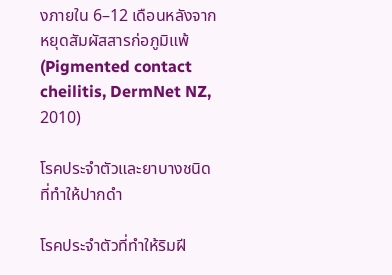งภายใน 6–12 เดือนหลังจากหยุดสัมผัสสารก่อภูมิแพ้ (Pigmented contact cheilitis, DermNet NZ, 2010)

โรคประจำตัวและยาบางชนิดที่ทำให้ปากดำ

โรคประจำตัวที่ทำให้ริมฝี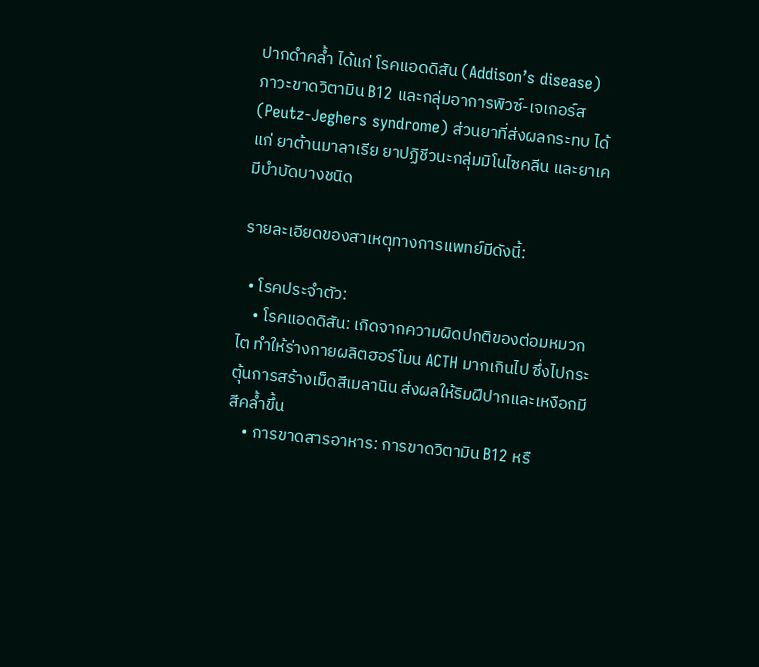ปากดำคล้ำ ได้แก่ โรคแอดดิสัน (Addison’s disease) ภาวะขาดวิตามิน B12 และกลุ่มอาการพิวซ์-เจเกอร์ส (Peutz-Jeghers syndrome) ส่วนยาที่ส่งผลกระทบ ได้แก่ ยาต้านมาลาเรีย ยาปฏิชีวนะกลุ่มมิโนไซคลีน และยาเคมีบำบัดบางชนิด

รายละเอียดของสาเหตุทางการแพทย์มีดังนี้:

  • โรคประจำตัว:
    • โรคแอดดิสัน: เกิดจากความผิดปกติของต่อมหมวกไต ทำให้ร่างกายผลิตฮอร์โมน ACTH มากเกินไป ซึ่งไปกระตุ้นการสร้างเม็ดสีเมลานิน ส่งผลให้ริมฝีปากและเหงือกมีสีคล้ำขึ้น
    • การขาดสารอาหาร: การขาดวิตามิน B12 หรื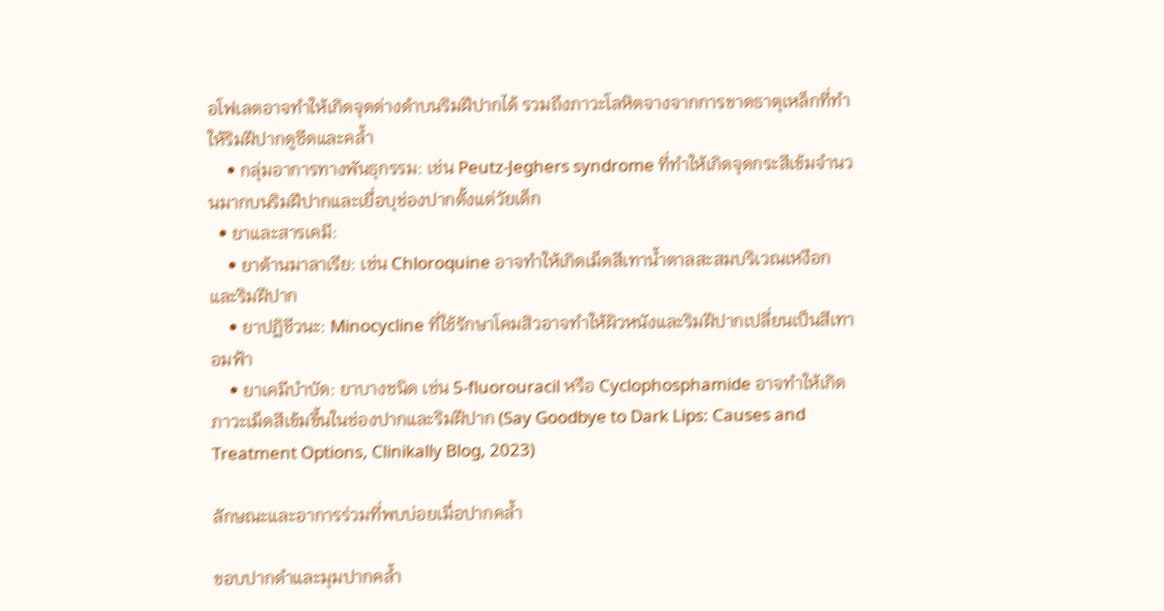อโฟเลตอาจทำให้เกิดจุดด่างดำบนริมฝีปากได้ รวมถึงภาวะโลหิตจางจากการขาดธาตุเหล็กที่ทำให้ริมฝีปากดูซีดและคล้ำ
    • กลุ่มอาการทางพันธุกรรม: เช่น Peutz-Jeghers syndrome ที่ทำให้เกิดจุดกระสีเข้มจำนวนมากบนริมฝีปากและเยื่อบุช่องปากตั้งแต่วัยเด็ก
  • ยาและสารเคมี:
    • ยาต้านมาลาเรีย: เช่น Chloroquine อาจทำให้เกิดเม็ดสีเทาน้ำตาลสะสมบริเวณเหงือกและริมฝีปาก
    • ยาปฏิชีวนะ: Minocycline ที่ใช้รักษาโคมสิวอาจทำให้ผิวหนังและริมฝีปากเปลี่ยนเป็นสีเทาอมฟ้า
    • ยาเคมีบำบัด: ยาบางชนิด เช่น 5-fluorouracil หรือ Cyclophosphamide อาจทำให้เกิดภาวะเม็ดสีเข้มขึ้นในช่องปากและริมฝีปาก (Say Goodbye to Dark Lips: Causes and Treatment Options, Clinikally Blog, 2023)

ลักษณะและอาการร่วมที่พบบ่อยเมื่อปากคล้ำ

ขอบปากดำและมุมปากคล้ำ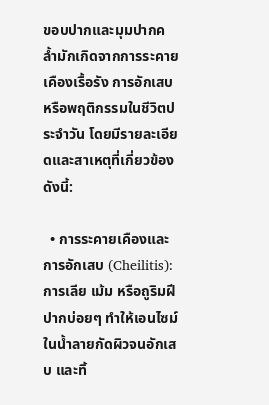ขอบปากและมุมปากคล้ำมักเกิดจากการระคายเคืองเรื้อรัง การอักเสบ หรือพฤติกรรมในชีวิตประจำวัน โดยมีรายละเอียดและสาเหตุที่เกี่ยวข้องดังนี้:

  • การระคายเคืองและการอักเสบ (Cheilitis): การเลีย เม้ม หรือถูริมฝีปากบ่อยๆ ทำให้เอนไซม์ในน้ำลายกัดผิวจนอักเสบ และทิ้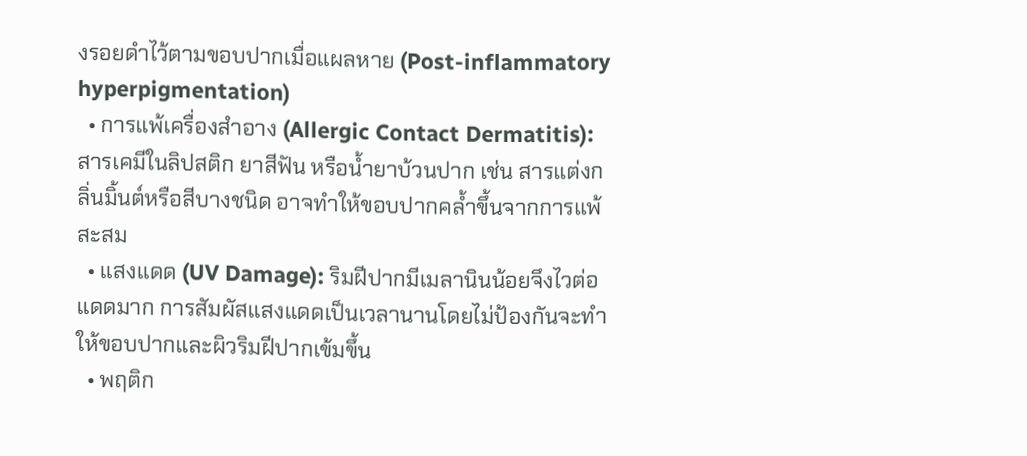งรอยดำไว้ตามขอบปากเมื่อแผลหาย (Post-inflammatory hyperpigmentation)
  • การแพ้เครื่องสำอาง (Allergic Contact Dermatitis): สารเคมีในลิปสติก ยาสีฟัน หรือน้ำยาบ้วนปาก เช่น สารแต่งกลิ่นมิ้นต์หรือสีบางชนิด อาจทำให้ขอบปากคล้ำขึ้นจากการแพ้สะสม
  • แสงแดด (UV Damage): ริมฝีปากมีเมลานินน้อยจึงไวต่อแดดมาก การสัมผัสแสงแดดเป็นเวลานานโดยไม่ป้องกันจะทำให้ขอบปากและผิวริมฝีปากเข้มขึ้น
  • พฤติก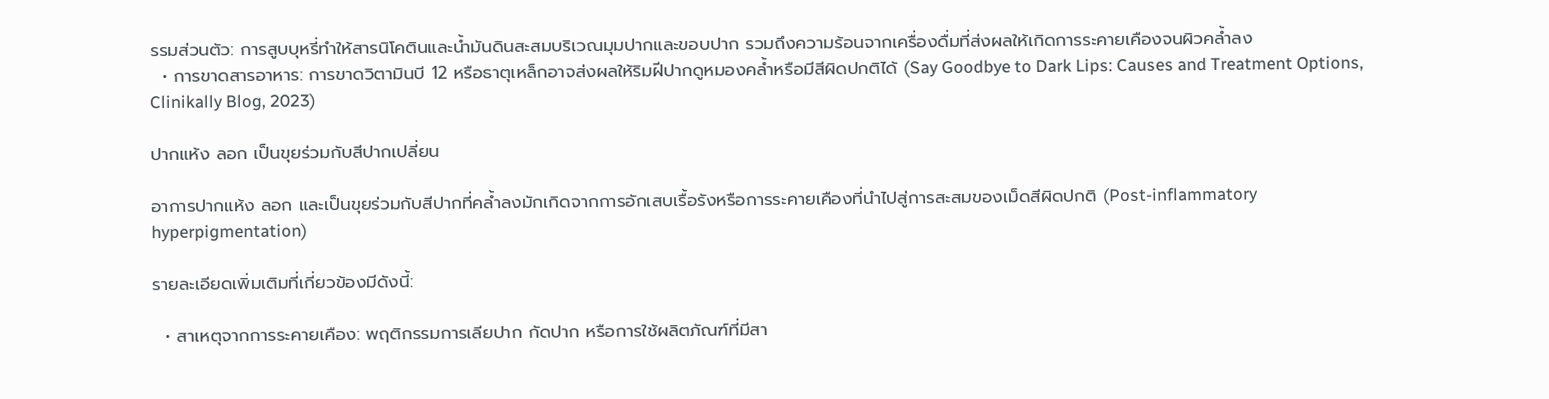รรมส่วนตัว: การสูบบุหรี่ทำให้สารนิโคตินและน้ำมันดินสะสมบริเวณมุมปากและขอบปาก รวมถึงความร้อนจากเครื่องดื่มที่ส่งผลให้เกิดการระคายเคืองจนผิวคล้ำลง
  • การขาดสารอาหาร: การขาดวิตามินบี 12 หรือธาตุเหล็กอาจส่งผลให้ริมฝีปากดูหมองคล้ำหรือมีสีผิดปกติได้ (Say Goodbye to Dark Lips: Causes and Treatment Options, Clinikally Blog, 2023)

ปากแห้ง ลอก เป็นขุยร่วมกับสีปากเปลี่ยน

อาการปากแห้ง ลอก และเป็นขุยร่วมกับสีปากที่คล้ำลงมักเกิดจากการอักเสบเรื้อรังหรือการระคายเคืองที่นำไปสู่การสะสมของเม็ดสีผิดปกติ (Post-inflammatory hyperpigmentation)

รายละเอียดเพิ่มเติมที่เกี่ยวข้องมีดังนี้:

  • สาเหตุจากการระคายเคือง: พฤติกรรมการเลียปาก กัดปาก หรือการใช้ผลิตภัณฑ์ที่มีสา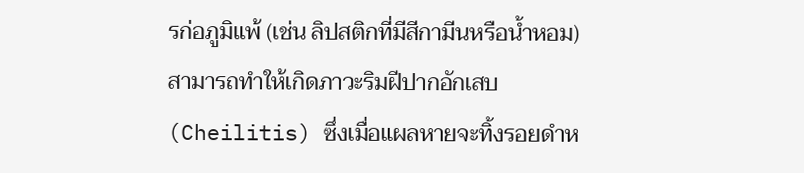รก่อภูมิแพ้ (เช่น ลิปสติกที่มีสีกามีนหรือน้ำหอม) สามารถทำให้เกิดภาวะริมฝีปากอักเสบ (Cheilitis) ซึ่งเมื่อแผลหายจะทิ้งรอยดำห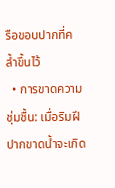รือขอบปากที่คล้ำขึ้นไว้
  • การขาดความชุ่มชื้น: เมื่อริมฝีปากขาดน้ำจะเกิด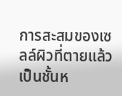การสะสมของเซลล์ผิวที่ตายแล้วเป็นชั้นห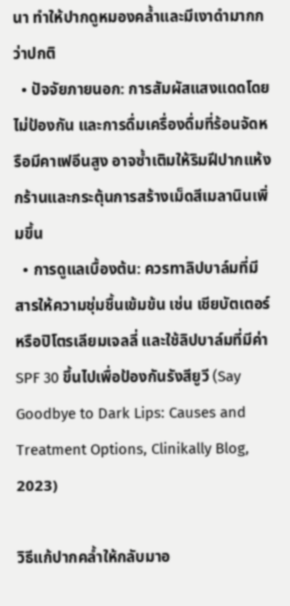นา ทำให้ปากดูหมองคล้ำและมีเงาดำมากกว่าปกติ
  • ปัจจัยภายนอก: การสัมผัสแสงแดดโดยไม่ป้องกัน และการดื่มเครื่องดื่มที่ร้อนจัดหรือมีคาเฟอีนสูง อาจซ้ำเติมให้ริมฝีปากแห้งกร้านและกระตุ้นการสร้างเม็ดสีเมลานินเพิ่มขึ้น
  • การดูแลเบื้องต้น: ควรทาลิปบาล์มที่มีสารให้ความชุ่มชื้นเข้มข้น เช่น เชียบัตเตอร์ หรือปิโตรเลียมเจลลี่ และใช้ลิปบาล์มที่มีค่า SPF 30 ขึ้นไปเพื่อป้องกันรังสียูวี (Say Goodbye to Dark Lips: Causes and Treatment Options, Clinikally Blog, 2023)

วิธีแก้ปากคล้ำให้กลับมาอ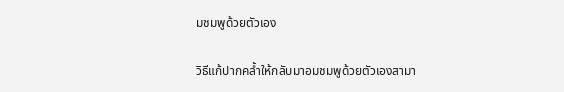มชมพูด้วยตัวเอง

วิธีแก้ปากคล้ำให้กลับมาอมชมพูด้วยตัวเองสามา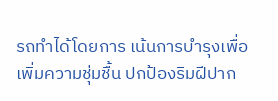รถทำได้โดยการ เน้นการบำรุงเพื่อเพิ่มความชุ่มชื้น ปกป้องริมฝีปาก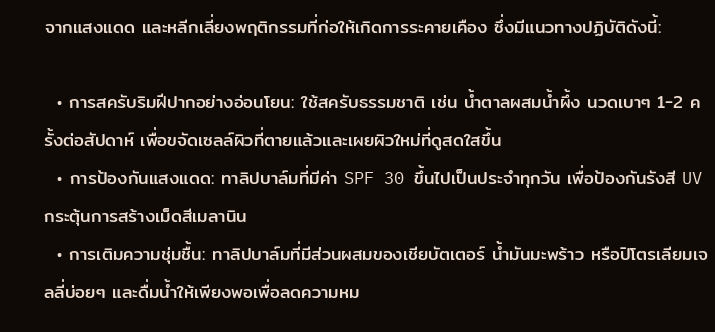จากแสงแดด และหลีกเลี่ยงพฤติกรรมที่ก่อให้เกิดการระคายเคือง ซึ่งมีแนวทางปฏิบัติดังนี้:

  • การสครับริมฝีปากอย่างอ่อนโยน: ใช้สครับธรรมชาติ เช่น น้ำตาลผสมน้ำผึ้ง นวดเบาๆ 1-2 ครั้งต่อสัปดาห์ เพื่อขจัดเซลล์ผิวที่ตายแล้วและเผยผิวใหม่ที่ดูสดใสขึ้น
  • การป้องกันแสงแดด: ทาลิปบาล์มที่มีค่า SPF 30 ขึ้นไปเป็นประจำทุกวัน เพื่อป้องกันรังสี UV กระตุ้นการสร้างเม็ดสีเมลานิน
  • การเติมความชุ่มชื้น: ทาลิปบาล์มที่มีส่วนผสมของเชียบัตเตอร์ น้ำมันมะพร้าว หรือปิโตรเลียมเจลลี่บ่อยๆ และดื่มน้ำให้เพียงพอเพื่อลดความหม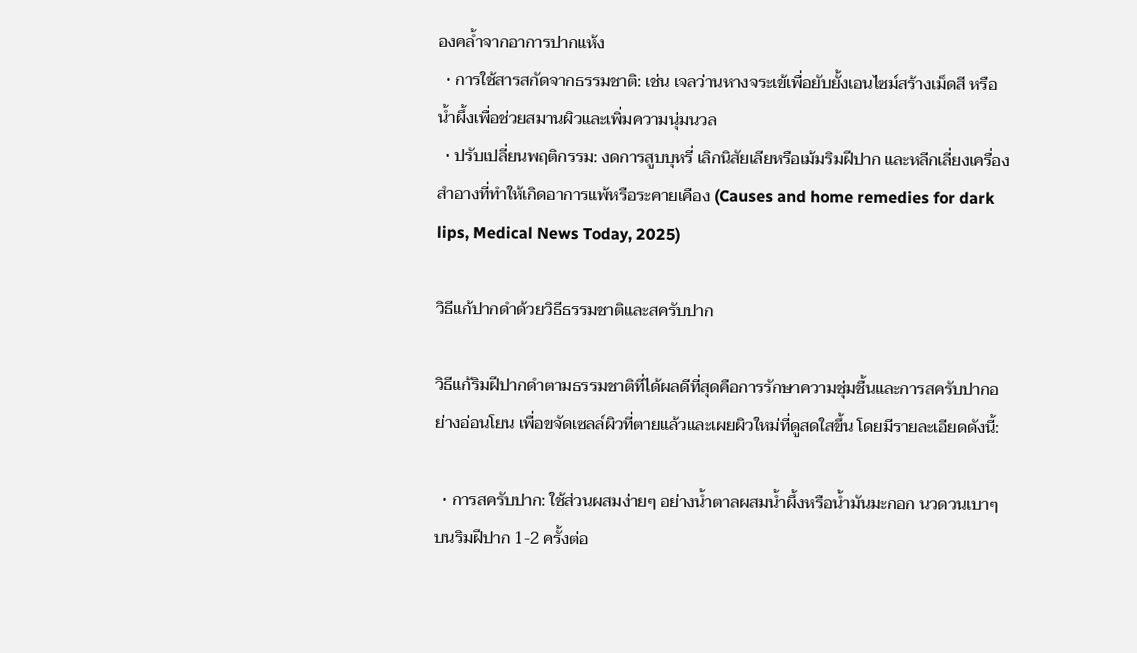องคล้ำจากอาการปากแห้ง
  • การใช้สารสกัดจากธรรมชาติ: เช่น เจลว่านหางจระเข้เพื่อยับยั้งเอนไซม์สร้างเม็ดสี หรือน้ำผึ้งเพื่อช่วยสมานผิวและเพิ่มความนุ่มนวล
  • ปรับเปลี่ยนพฤติกรรม: งดการสูบบุหรี่ เลิกนิสัยเลียหรือเม้มริมฝีปาก และหลีกเลี่ยงเครื่องสำอางที่ทำให้เกิดอาการแพ้หรือระคายเคือง (Causes and home remedies for dark lips, Medical News Today, 2025)

วิธีแก้ปากดำด้วยวิธีธรรมชาติและสครับปาก

วิธีแก้ริมฝีปากดำตามธรรมชาติที่ได้ผลดีที่สุดคือการรักษาความชุ่มชื้นและการสครับปากอย่างอ่อนโยน เพื่อขจัดเซลล์ผิวที่ตายแล้วและเผยผิวใหม่ที่ดูสดใสขึ้น โดยมีรายละเอียดดังนี้:

  • การสครับปาก: ใช้ส่วนผสมง่ายๆ อย่างน้ำตาลผสมน้ำผึ้งหรือน้ำมันมะกอก นวดวนเบาๆ บนริมฝีปาก 1-2 ครั้งต่อ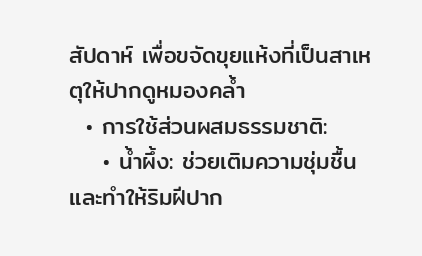สัปดาห์ เพื่อขจัดขุยแห้งที่เป็นสาเหตุให้ปากดูหมองคล้ำ
  • การใช้ส่วนผสมธรรมชาติ:
    • น้ำผึ้ง: ช่วยเติมความชุ่มชื้นและทำให้ริมฝีปาก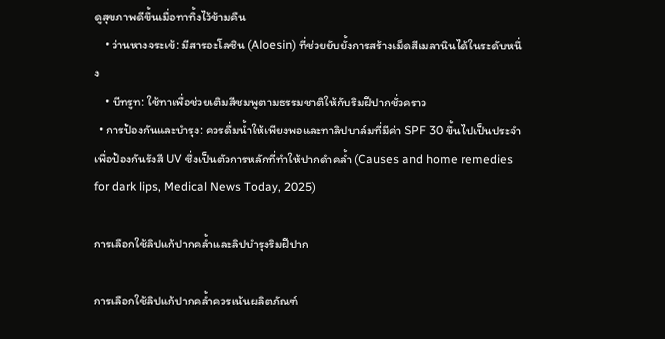ดูสุขภาพดีขึ้นเมื่อทาทิ้งไว้ข้ามคืน
    • ว่านหางจระเข้: มีสารอะโลซิน (Aloesin) ที่ช่วยยับยั้งการสร้างเม็ดสีเมลานินได้ในระดับหนึ่ง
    • บีทรูท: ใช้ทาเพื่อช่วยเติมสีชมพูตามธรรมชาติให้กับริมฝีปากชั่วคราว
  • การป้องกันและบำรุง: ควรดื่มน้ำให้เพียงพอและทาลิปบาล์มที่มีค่า SPF 30 ขึ้นไปเป็นประจำเพื่อป้องกันรังสี UV ซึ่งเป็นตัวการหลักที่ทำให้ปากดำคล้ำ (Causes and home remedies for dark lips, Medical News Today, 2025)

การเลือกใช้ลิปแก้ปากคล้ำและลิปบำรุงริมฝีปาก

การเลือกใช้ลิปแก้ปากคล้ำควรเน้นผลิตภัณฑ์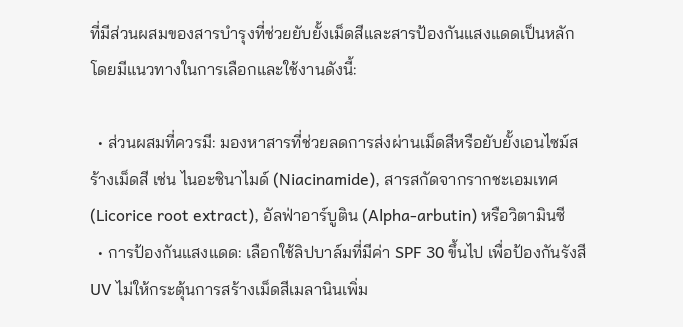ที่มีส่วนผสมของสารบำรุงที่ช่วยยับยั้งเม็ดสีและสารป้องกันแสงแดดเป็นหลัก โดยมีแนวทางในการเลือกและใช้งานดังนี้:

  • ส่วนผสมที่ควรมี: มองหาสารที่ช่วยลดการส่งผ่านเม็ดสีหรือยับยั้งเอนไซม์สร้างเม็ดสี เช่น ไนอะซินาไมด์ (Niacinamide), สารสกัดจากรากชะเอมเทศ (Licorice root extract), อัลฟ่าอาร์บูติน (Alpha-arbutin) หรือวิตามินซี
  • การป้องกันแสงแดด: เลือกใช้ลิปบาล์มที่มีค่า SPF 30 ขึ้นไป เพื่อป้องกันรังสี UV ไม่ให้กระตุ้นการสร้างเม็ดสีเมลานินเพิ่ม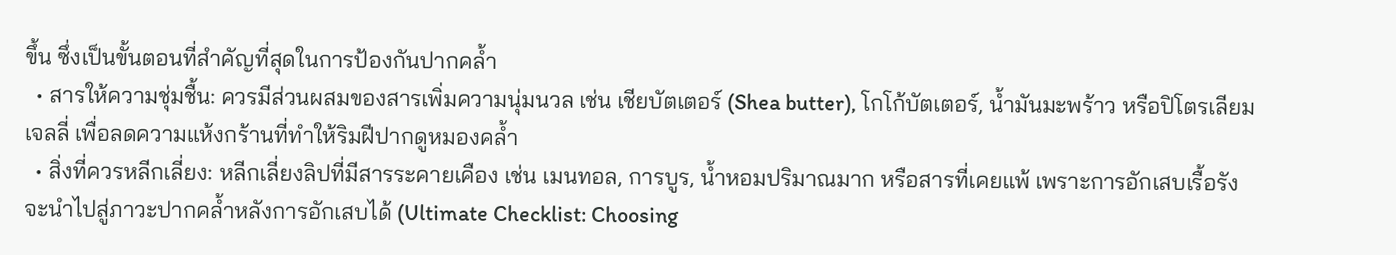ขึ้น ซึ่งเป็นขั้นตอนที่สำคัญที่สุดในการป้องกันปากคล้ำ
  • สารให้ความชุ่มชื้น: ควรมีส่วนผสมของสารเพิ่มความนุ่มนวล เช่น เชียบัตเตอร์ (Shea butter), โกโก้บัตเตอร์, น้ำมันมะพร้าว หรือปิโตรเลียมเจลลี่ เพื่อลดความแห้งกร้านที่ทำให้ริมฝีปากดูหมองคล้ำ
  • สิ่งที่ควรหลีกเลี่ยง: หลีกเลี่ยงลิปที่มีสารระคายเคือง เช่น เมนทอล, การบูร, น้ำหอมปริมาณมาก หรือสารที่เคยแพ้ เพราะการอักเสบเรื้อรังจะนำไปสู่ภาวะปากคล้ำหลังการอักเสบได้ (Ultimate Checklist: Choosing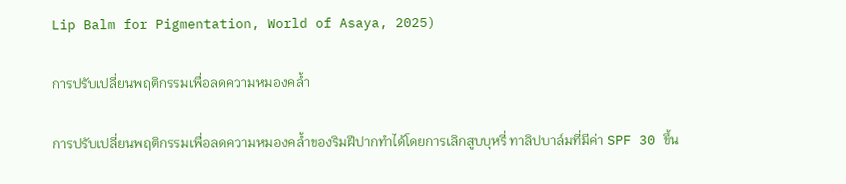Lip Balm for Pigmentation, World of Asaya, 2025)

การปรับเปลี่ยนพฤติกรรมเพื่อลดความหมองคล้ำ

การปรับเปลี่ยนพฤติกรรมเพื่อลดความหมองคล้ำของริมฝีปากทำได้โดยการเลิกสูบบุหรี่ ทาลิปบาล์มที่มีค่า SPF 30 ขึ้น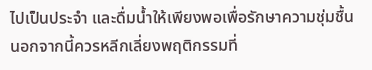ไปเป็นประจำ และดื่มน้ำให้เพียงพอเพื่อรักษาความชุ่มชื้น นอกจากนี้ควรหลีกเลี่ยงพฤติกรรมที่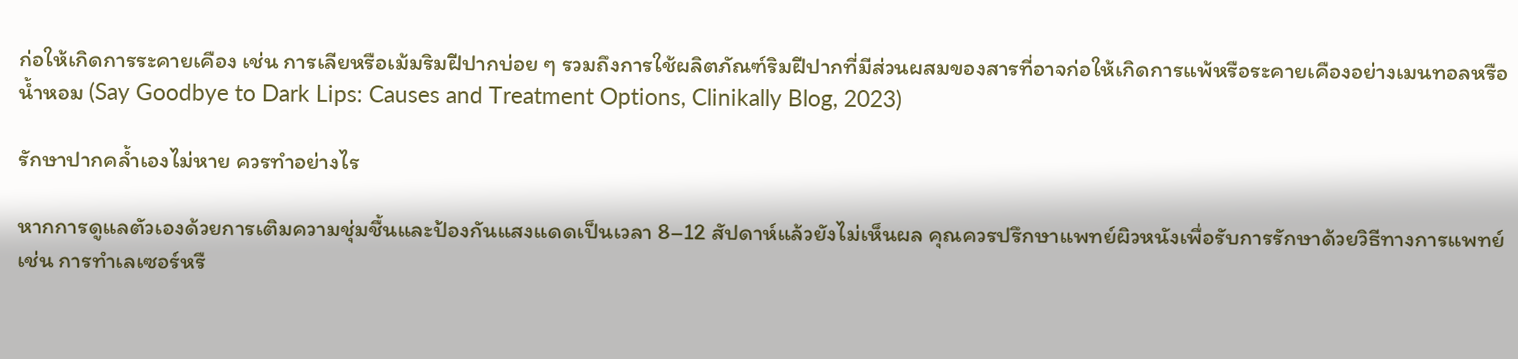ก่อให้เกิดการระคายเคือง เช่น การเลียหรือเม้มริมฝีปากบ่อย ๆ รวมถึงการใช้ผลิตภัณฑ์ริมฝีปากที่มีส่วนผสมของสารที่อาจก่อให้เกิดการแพ้หรือระคายเคืองอย่างเมนทอลหรือน้ำหอม (Say Goodbye to Dark Lips: Causes and Treatment Options, Clinikally Blog, 2023)

รักษาปากคล้ำเองไม่หาย ควรทำอย่างไร

หากการดูแลตัวเองด้วยการเติมความชุ่มชื้นและป้องกันแสงแดดเป็นเวลา 8–12 สัปดาห์แล้วยังไม่เห็นผล คุณควรปรึกษาแพทย์ผิวหนังเพื่อรับการรักษาด้วยวิธีทางการแพทย์ เช่น การทำเลเซอร์หรื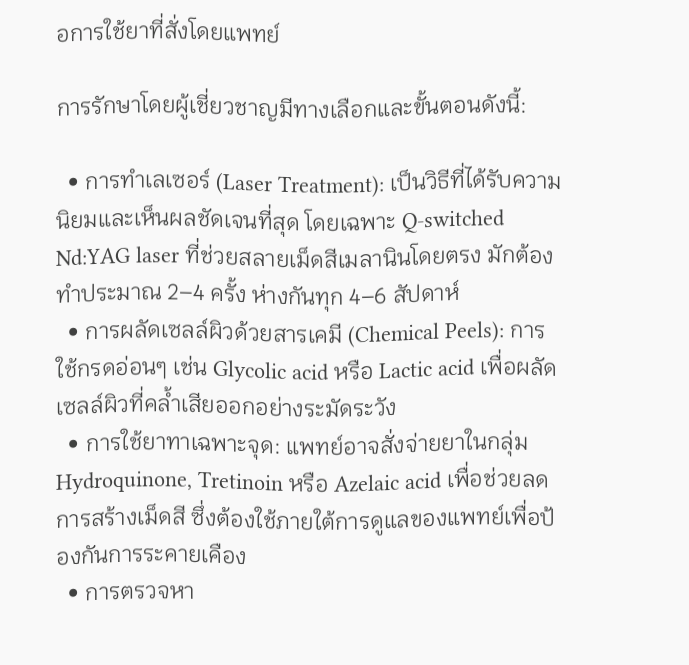อการใช้ยาที่สั่งโดยแพทย์

การรักษาโดยผู้เชี่ยวชาญมีทางเลือกและขั้นตอนดังนี้:

  • การทำเลเซอร์ (Laser Treatment): เป็นวิธีที่ได้รับความนิยมและเห็นผลชัดเจนที่สุด โดยเฉพาะ Q-switched Nd:YAG laser ที่ช่วยสลายเม็ดสีเมลานินโดยตรง มักต้องทำประมาณ 2–4 ครั้ง ห่างกันทุก 4–6 สัปดาห์
  • การผลัดเซลล์ผิวด้วยสารเคมี (Chemical Peels): การใช้กรดอ่อนๆ เช่น Glycolic acid หรือ Lactic acid เพื่อผลัดเซลล์ผิวที่คล้ำเสียออกอย่างระมัดระวัง
  • การใช้ยาทาเฉพาะจุด: แพทย์อาจสั่งจ่ายยาในกลุ่ม Hydroquinone, Tretinoin หรือ Azelaic acid เพื่อช่วยลดการสร้างเม็ดสี ซึ่งต้องใช้ภายใต้การดูแลของแพทย์เพื่อป้องกันการระคายเคือง
  • การตรวจหา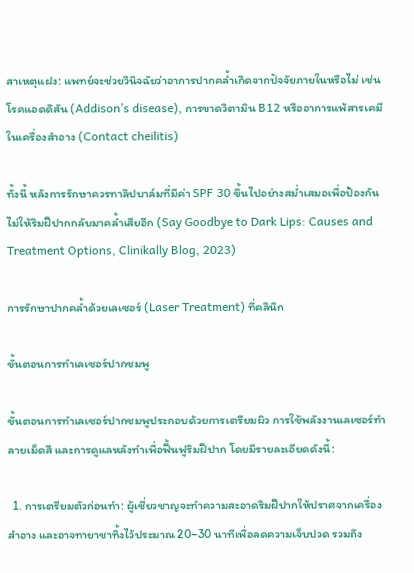สาเหตุแฝง: แพทย์จะช่วยวินิจฉัยว่าอาการปากคล้ำเกิดจากปัจจัยภายในหรือไม่ เช่น โรคแอดดิสัน (Addison’s disease), การขาดวิตามิน B12 หรืออาการแพ้สารเคมีในเครื่องสำอาง (Contact cheilitis)

ทั้งนี้ หลังการรักษาควรทาลิปบาล์มที่มีค่า SPF 30 ขึ้นไปอย่างสม่ำเสมอเพื่อป้องกันไม่ให้ริมฝีปากกลับมาคล้ำเสียอีก (Say Goodbye to Dark Lips: Causes and Treatment Options, Clinikally Blog, 2023)

การรักษาปากคล้ำด้วยเลเซอร์ (Laser Treatment) ที่คลินิก

ขั้นตอนการทำเลเซอร์ปากชมพู

ขั้นตอนการทำเลเซอร์ปากชมพูประกอบด้วยการเตรียมผิว การใช้พลังงานเลเซอร์ทำลายเม็ดสี และการดูแลหลังทำเพื่อฟื้นฟูริมฝีปาก โดยมีรายละเอียดดังนี้:

  1. การเตรียมตัวก่อนทำ: ผู้เชี่ยวชาญจะทำความสะอาดริมฝีปากให้ปราศจากเครื่องสำอาง และอาจทายาชาทิ้งไว้ประมาณ 20–30 นาทีเพื่อลดความเจ็บปวด รวมถึง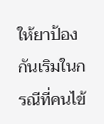ให้ยาป้องกันเริมในกรณีที่คนไข้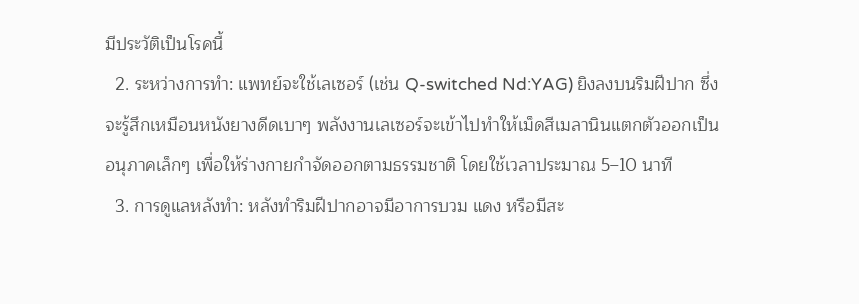มีประวัติเป็นโรคนี้
  2. ระหว่างการทำ: แพทย์จะใช้เลเซอร์ (เช่น Q-switched Nd:YAG) ยิงลงบนริมฝีปาก ซึ่งจะรู้สึกเหมือนหนังยางดีดเบาๆ พลังงานเลเซอร์จะเข้าไปทำให้เม็ดสีเมลานินแตกตัวออกเป็นอนุภาคเล็กๆ เพื่อให้ร่างกายกำจัดออกตามธรรมชาติ โดยใช้เวลาประมาณ 5–10 นาที
  3. การดูแลหลังทำ: หลังทำริมฝีปากอาจมีอาการบวม แดง หรือมีสะ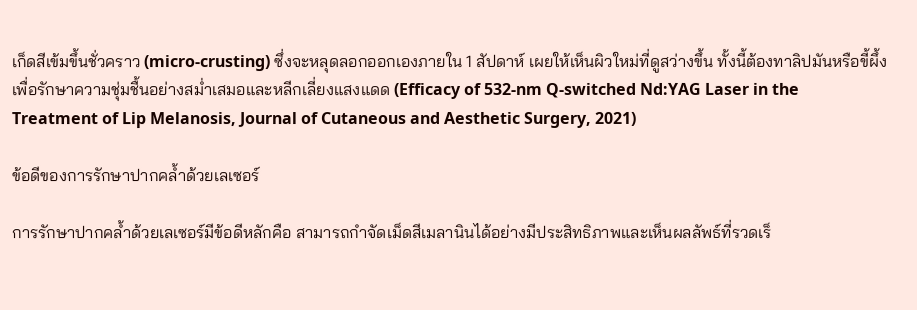เก็ดสีเข้มขึ้นชั่วคราว (micro-crusting) ซึ่งจะหลุดลอกออกเองภายใน 1 สัปดาห์ เผยให้เห็นผิวใหม่ที่ดูสว่างขึ้น ทั้งนี้ต้องทาลิปมันหรือขี้ผึ้งเพื่อรักษาความชุ่มชื้นอย่างสม่ำเสมอและหลีกเลี่ยงแสงแดด (Efficacy of 532-nm Q-switched Nd:YAG Laser in the Treatment of Lip Melanosis, Journal of Cutaneous and Aesthetic Surgery, 2021)

ข้อดีของการรักษาปากคล้ำด้วยเลเซอร์

การรักษาปากคล้ำด้วยเลเซอร์มีข้อดีหลักคือ สามารถกำจัดเม็ดสีเมลานินได้อย่างมีประสิทธิภาพและเห็นผลลัพธ์ที่รวดเร็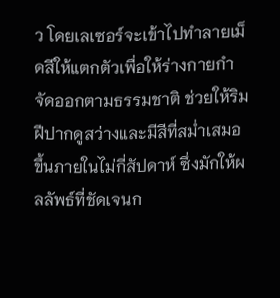ว โดยเลเซอร์จะเข้าไปทำลายเม็ดสีให้แตกตัวเพื่อให้ร่างกายกำจัดออกตามธรรมชาติ ช่วยให้ริมฝีปากดูสว่างและมีสีที่สม่ำเสมอขึ้นภายในไม่กี่สัปดาห์ ซึ่งมักให้ผลลัพธ์ที่ชัดเจนก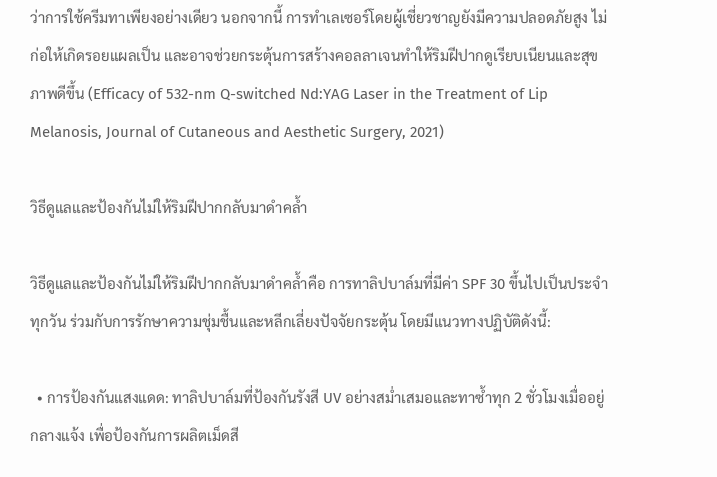ว่าการใช้ครีมทาเพียงอย่างเดียว นอกจากนี้ การทำเลเซอร์โดยผู้เชี่ยวชาญยังมีความปลอดภัยสูง ไม่ก่อให้เกิดรอยแผลเป็น และอาจช่วยกระตุ้นการสร้างคอลลาเจนทำให้ริมฝีปากดูเรียบเนียนและสุขภาพดีขึ้น (Efficacy of 532-nm Q-switched Nd:YAG Laser in the Treatment of Lip Melanosis, Journal of Cutaneous and Aesthetic Surgery, 2021)

วิธีดูแลและป้องกันไม่ให้ริมฝีปากกลับมาดำคล้ำ

วิธีดูแลและป้องกันไม่ให้ริมฝีปากกลับมาดำคล้ำคือ การทาลิปบาล์มที่มีค่า SPF 30 ขึ้นไปเป็นประจำทุกวัน ร่วมกับการรักษาความชุ่มชื้นและหลีกเลี่ยงปัจจัยกระตุ้น โดยมีแนวทางปฏิบัติดังนี้:

  • การป้องกันแสงแดด: ทาลิปบาล์มที่ป้องกันรังสี UV อย่างสม่ำเสมอและทาซ้ำทุก 2 ชั่วโมงเมื่ออยู่กลางแจ้ง เพื่อป้องกันการผลิตเม็ดสี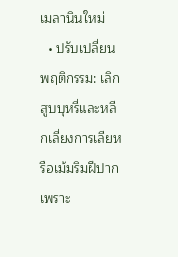เมลานินใหม่
  • ปรับเปลี่ยนพฤติกรรม: เลิกสูบบุหรี่และหลีกเลี่ยงการเลียหรือเม้มริมฝีปาก เพราะ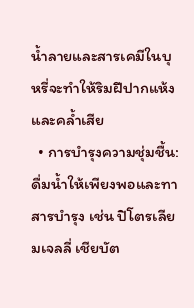น้ำลายและสารเคมีในบุหรี่จะทำให้ริมฝีปากแห้งและคล้ำเสีย
  • การบำรุงความชุ่มชื้น: ดื่มน้ำให้เพียงพอและทาสารบำรุง เช่น ปิโตรเลียมเจลลี่ เชียบัต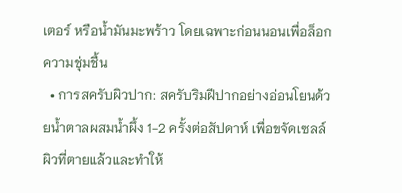เตอร์ หรือน้ำมันมะพร้าว โดยเฉพาะก่อนนอนเพื่อล็อกความชุ่มชื้น
  • การสครับผิวปาก: สครับริมฝีปากอย่างอ่อนโยนด้วยน้ำตาลผสมน้ำผึ้ง 1-2 ครั้งต่อสัปดาห์ เพื่อขจัดเซลล์ผิวที่ตายแล้วและทำให้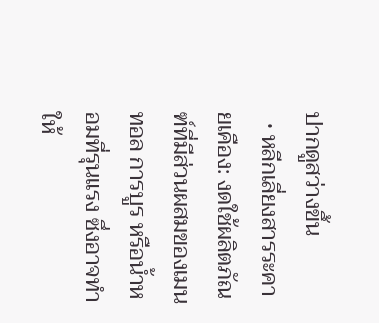ปากดูสว่างขึ้น
  • หลีกเลี่ยงสารระคายเคือง: งดใช้ผลิตภัณฑ์ที่มีส่วนผสมของเมนทอล การบูร หรือน้ำหอมที่รุนแรง ซึ่งอาจทำให้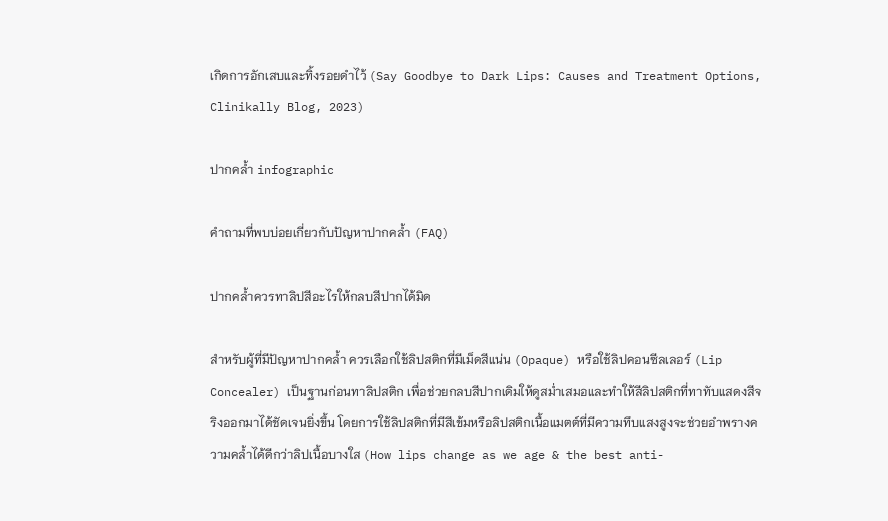เกิดการอักเสบและทิ้งรอยดำไว้ (Say Goodbye to Dark Lips: Causes and Treatment Options, Clinikally Blog, 2023)

ปากคล้ำ infographic

คำถามที่พบบ่อยเกี่ยวกับปัญหาปากคล้ำ (FAQ)

ปากคล้ำควรทาลิปสีอะไรให้กลบสีปากได้มิด

สำหรับผู้ที่มีปัญหาปากคล้ำ ควรเลือกใช้ลิปสติกที่มีเม็ดสีแน่น (Opaque) หรือใช้ลิปคอนซีลเลอร์ (Lip Concealer) เป็นฐานก่อนทาลิปสติก เพื่อช่วยกลบสีปากเดิมให้ดูสม่ำเสมอและทำให้สีลิปสติกที่ทาทับแสดงสีจริงออกมาได้ชัดเจนยิ่งขึ้น โดยการใช้ลิปสติกที่มีสีเข้มหรือลิปสติกเนื้อแมตต์ที่มีความทึบแสงสูงจะช่วยอำพรางความคล้ำได้ดีกว่าลิปเนื้อบางใส (How lips change as we age & the best anti-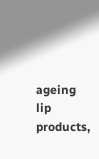ageing lip products,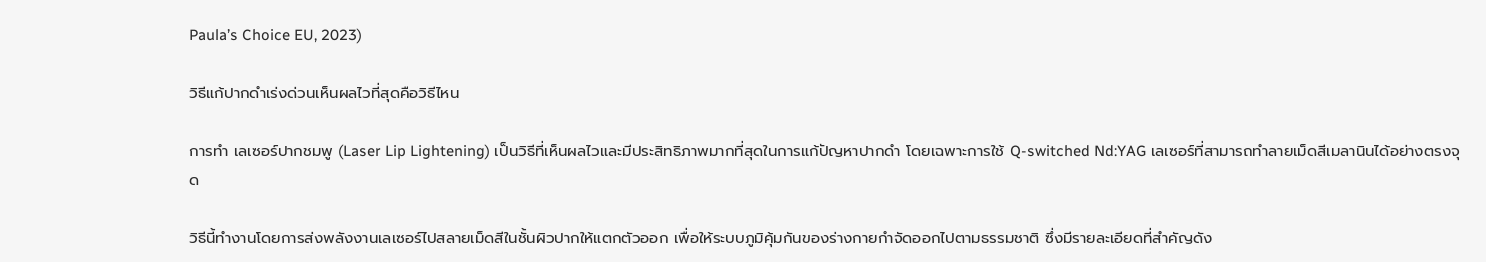Paula’s Choice EU, 2023)

วิธีแก้ปากดำเร่งด่วนเห็นผลไวที่สุดคือวิธีไหน

การทำ เลเซอร์ปากชมพู (Laser Lip Lightening) เป็นวิธีที่เห็นผลไวและมีประสิทธิภาพมากที่สุดในการแก้ปัญหาปากดำ โดยเฉพาะการใช้ Q-switched Nd:YAG เลเซอร์ที่สามารถทำลายเม็ดสีเมลานินได้อย่างตรงจุด

วิธีนี้ทำงานโดยการส่งพลังงานเลเซอร์ไปสลายเม็ดสีในชั้นผิวปากให้แตกตัวออก เพื่อให้ระบบภูมิคุ้มกันของร่างกายกำจัดออกไปตามธรรมชาติ ซึ่งมีรายละเอียดที่สำคัญดัง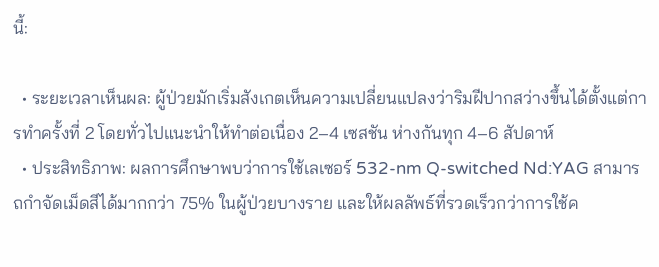นี้:

  • ระยะเวลาเห็นผล: ผู้ป่วยมักเริ่มสังเกตเห็นความเปลี่ยนแปลงว่าริมฝีปากสว่างขึ้นได้ตั้งแต่การทำครั้งที่ 2 โดยทั่วไปแนะนำให้ทำต่อเนื่อง 2–4 เซสชัน ห่างกันทุก 4–6 สัปดาห์
  • ประสิทธิภาพ: ผลการศึกษาพบว่าการใช้เลเซอร์ 532-nm Q-switched Nd:YAG สามารถกำจัดเม็ดสีได้มากกว่า 75% ในผู้ป่วยบางราย และให้ผลลัพธ์ที่รวดเร็วกว่าการใช้ค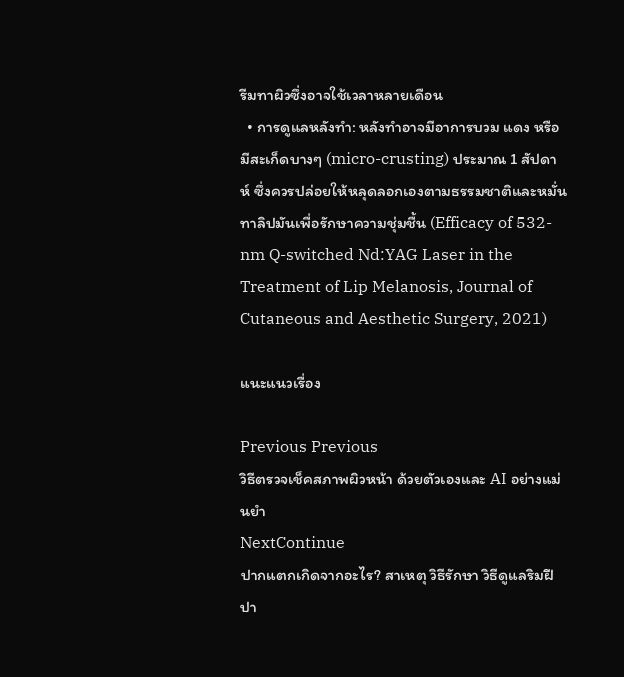รีมทาผิวซึ่งอาจใช้เวลาหลายเดือน
  • การดูแลหลังทำ: หลังทำอาจมีอาการบวม แดง หรือมีสะเก็ดบางๆ (micro-crusting) ประมาณ 1 สัปดาห์ ซึ่งควรปล่อยให้หลุดลอกเองตามธรรมชาติและหมั่นทาลิปมันเพื่อรักษาความชุ่มชื้น (Efficacy of 532-nm Q-switched Nd:YAG Laser in the Treatment of Lip Melanosis, Journal of Cutaneous and Aesthetic Surgery, 2021)

แนะแนวเรื่อง

Previous Previous
วิธีตรวจเช็คสภาพผิวหน้า ด้วยตัวเองและ AI อย่างแม่นยำ
NextContinue
ปากแตกเกิดจากอะไร? สาเหตุ วิธีรักษา วิธีดูแลริมฝีปา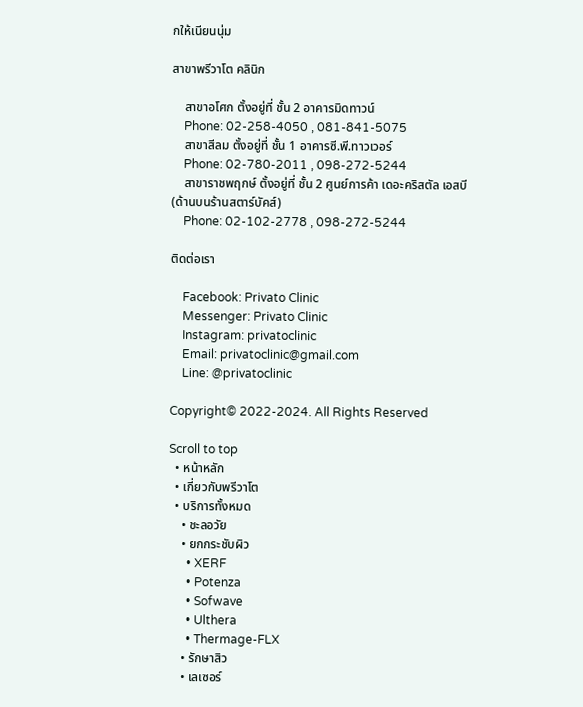กให้เนียนนุ่ม

สาขาพรีวาโต คลินิก

    สาขาอโศก ตั้งอยู่ที่ ชั้น 2 อาคารมิดทาวน์
    Phone: 02-258-4050 , 081-841-5075
    สาขาสีลม ตั้งอยู่ที่ ชั้น 1 อาคารซี.พี.ทาวเวอร์
    Phone: 02-780-2011 , 098-272-5244
    สาขาราชพฤกษ์ ตั้งอยู่ที่ ชั้น 2 ศูนย์การค้า เดอะคริสตัล เอสบี (ด้านบนร้านสตาร์บัคส์)
    Phone: 02-102-2778 , 098-272-5244

ติดต่อเรา

    Facebook: Privato Clinic
    Messenger: Privato Clinic
    Instagram: privatoclinic
    Email: privatoclinic@gmail.com
    Line: @privatoclinic

Copyright© 2022-2024. All Rights Reserved

Scroll to top
  • หน้าหลัก
  • เกี่ยวกับพรีวาโต
  • บริการทั้งหมด
    • ชะลอวัย
    • ยกกระชับผิว
      • XERF
      • Potenza
      • Sofwave
      • Ulthera
      • Thermage-FLX
    • รักษาสิว
    • เลเซอร์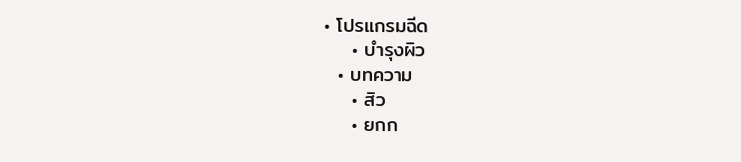• โปรแกรมฉีด
    • บำรุงผิว
  • บทความ
    • สิว
    • ยกก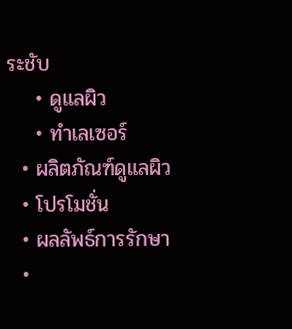ระชับ
    • ดูแลผิว
    • ทำเลเซอร์
  • ผลิตภัณฑ์ดูแลผิว
  • โปรโมชั่น
  • ผลลัพธ์การรักษา
  •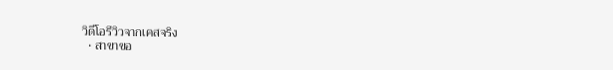วิดีโอรีวิวจากเคสจริง
  • สาขาขอ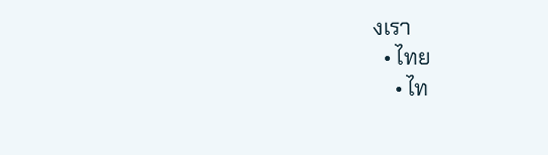งเรา
  • ไทย
    • ไท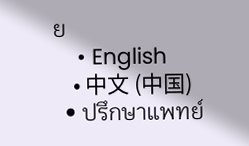ย
    • English
    • 中文 (中国)
  • ปรึกษาแพทย์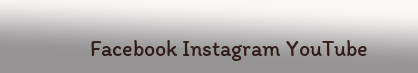Facebook Instagram YouTube